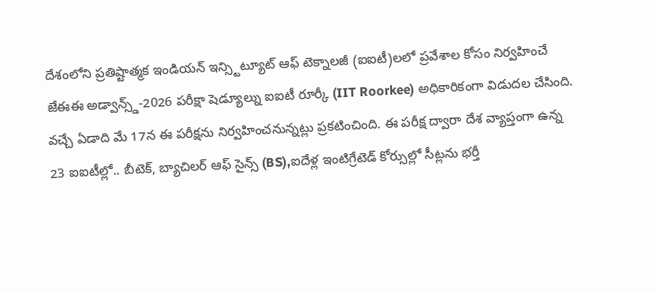దేశంలోని ప్రతిష్టాత్మక ఇండియన్ ఇన్స్టిట్యూట్ ఆఫ్ టెక్నాలజీ (ఐఐటీ)లలో ప్రవేశాల కోసం నిర్వహించే జేఈఈ అడ్వాన్స్డ్-2026 పరీక్షా షెడ్యూల్ను ఐఐటీ రూర్కీ (IIT Roorkee) అధికారికంగా విడుదల చేసింది. వచ్చే ఏడాది మే 17న ఈ పరీక్షను నిర్వహించనున్నట్లు ప్రకటించింది. ఈ పరీక్ష ద్వారా దేశ వ్యాప్తంగా ఉన్న 23 ఐఐటీల్లో.. బీటెక్, బ్యాచిలర్ ఆఫ్ సైన్స్ (BS),ఐదేళ్ల ఇంటిగ్రేటెడ్ కోర్సుల్లో సీట్లను భర్తీ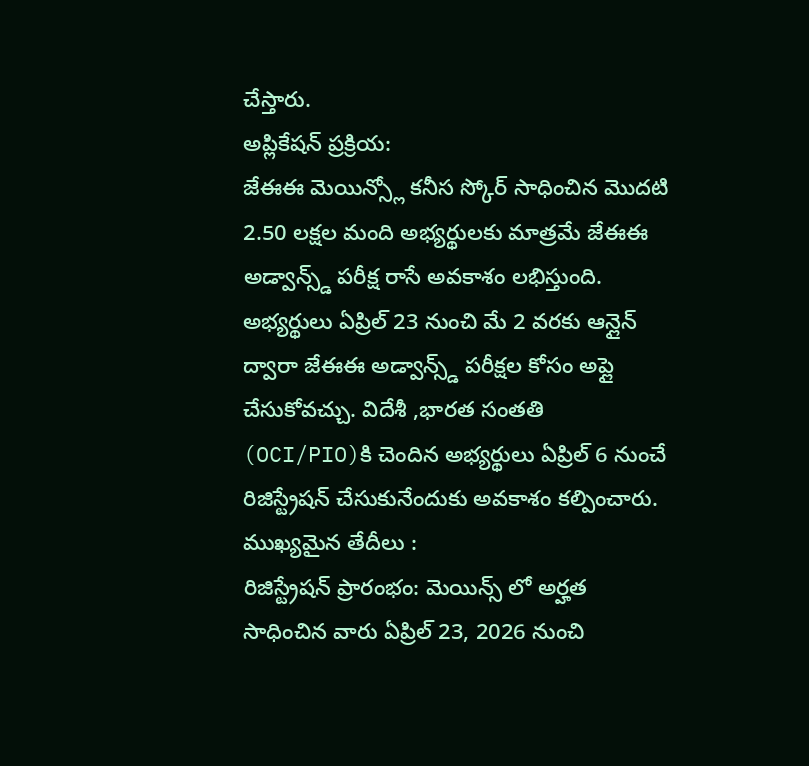చేస్తారు.
అప్లికేషన్ ప్రక్రియ:
జేఈఈ మెయిన్స్లో కనీస స్కోర్ సాధించిన మొదటి 2.50 లక్షల మంది అభ్యర్థులకు మాత్రమే జేఈఈ అడ్వాన్స్డ్ పరీక్ష రాసే అవకాశం లభిస్తుంది. అభ్యర్థులు ఏప్రిల్ 23 నుంచి మే 2 వరకు ఆన్లైన్ ద్వారా జేఈఈ అడ్వాన్స్డ్ పరీక్షల కోసం అప్లై చేసుకోవచ్చు. విదేశీ ,భారత సంతతి (OCI/PIO)కి చెందిన అభ్యర్థులు ఏప్రిల్ 6 నుంచే రిజిస్ట్రేషన్ చేసుకునేందుకు అవకాశం కల్పించారు.
ముఖ్యమైన తేదీలు :
రిజిస్ట్రేషన్ ప్రారంభం: మెయిన్స్ లో అర్హత సాధించిన వారు ఏప్రిల్ 23, 2026 నుంచి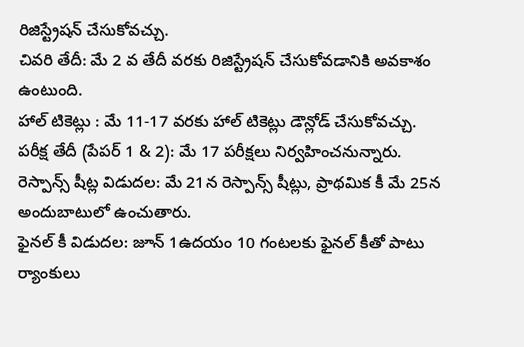రిజిస్ట్రేషన్ చేసుకోవచ్చు.
చివరి తేదీ: మే 2 వ తేదీ వరకు రిజిస్ట్రేషన్ చేసుకోవడానికి అవకాశం ఉంటుంది.
హాల్ టికెట్లు : మే 11-17 వరకు హాల్ టికెట్లు డౌన్లోడ్ చేసుకోవచ్చు.
పరీక్ష తేదీ (పేపర్ 1 & 2): మే 17 పరీక్షలు నిర్వహించనున్నారు.
రెస్పాన్స్ షీట్ల విడుదల: మే 21న రెస్పాన్స్ షీట్లు, ప్రాథమిక కీ మే 25న అందుబాటులో ఉంచుతారు.
ఫైనల్ కీ విడుదల: జూన్ 1ఉదయం 10 గంటలకు ఫైనల్ కీతో పాటు ర్యాంకులు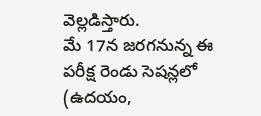వెల్లడిస్తారు.
మే 17న జరగనున్న ఈ పరీక్ష రెండు సెషన్లలో (ఉదయం,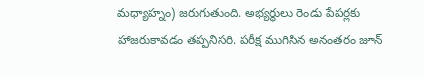మధ్యాహ్నం) జరుగుతుంది. అభ్యర్థులు రెండు పేపర్లకు హాజరుకావడం తప్పనిసరి. పరీక్ష ముగిసిన అనంతరం జూన్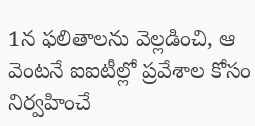1న ఫలితాలను వెల్లడించి, ఆ వెంటనే ఐఐటీల్లో ప్రవేశాల కోసం నిర్వహించే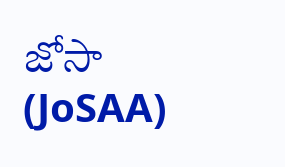జోసా (JoSAA)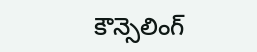కౌన్సెలింగ్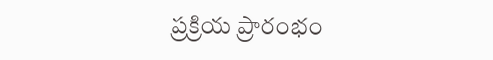ప్రక్రియ ప్రారంభం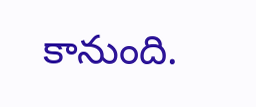కానుంది.